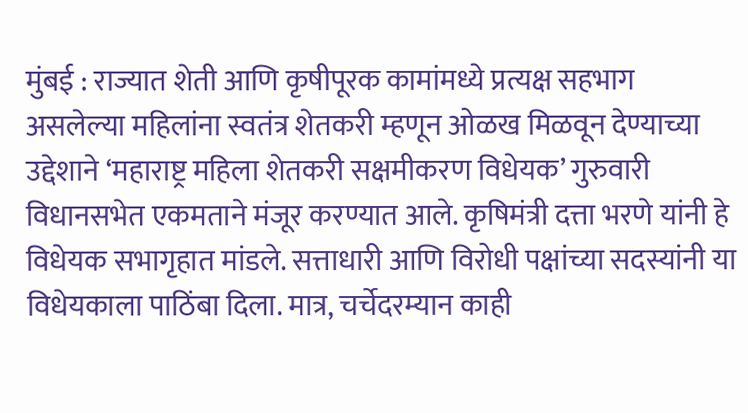मुंबई : राज्यात शेती आणि कृषीपूरक कामांमध्ये प्रत्यक्ष सहभाग असलेल्या महिलांना स्वतंत्र शेतकरी म्हणून ओळख मिळवून देण्याच्या उद्देशाने ‘महाराष्ट्र महिला शेतकरी सक्षमीकरण विधेयक’ गुरुवारी विधानसभेत एकमताने मंजूर करण्यात आले. कृषिमंत्री दत्ता भरणे यांनी हे विधेयक सभागृहात मांडले. सत्ताधारी आणि विरोधी पक्षांच्या सदस्यांनी या विधेयकाला पाठिंबा दिला. मात्र, चर्चेदरम्यान काही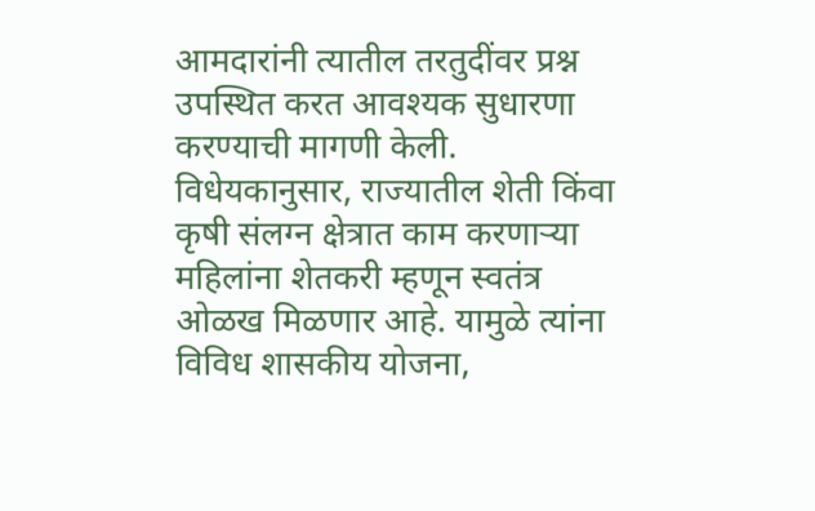आमदारांनी त्यातील तरतुदींवर प्रश्न उपस्थित करत आवश्यक सुधारणा करण्याची मागणी केली.
विधेयकानुसार, राज्यातील शेती किंवा कृषी संलग्न क्षेत्रात काम करणाऱ्या महिलांना शेतकरी म्हणून स्वतंत्र ओळख मिळणार आहे. यामुळे त्यांना विविध शासकीय योजना,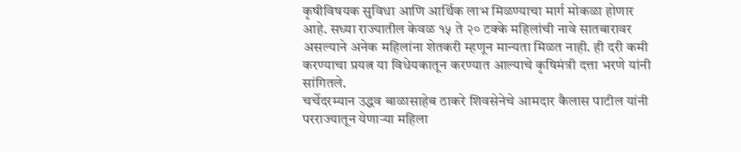कृषीविषयक सुविधा आणि आर्थिक लाभ मिळण्याचा मार्ग मोकळा होणार आहे. सध्या राज्यातील केवळ १५ ते २० टक्के महिलांची नावे सातबारावर असल्याने अनेक महिलांना शेतकरी म्हणून मान्यता मिळत नाही. ही दरी कमी करण्याचा प्रयत्न या विधेयकातून करण्यात आल्याचे कृषिमंत्री दत्ता भरणे यांनी सांगितले.
चर्चेदरम्यान उद्धव बाळासाहेब ठाकरे शिवसेनेचे आमदार कैलास पाटील यांनी परराज्यातून येणाऱ्या महिला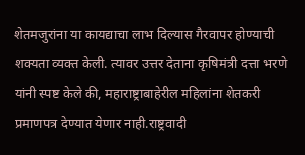शेतमजुरांना या कायद्याचा लाभ दिल्यास गैरवापर होण्याची शक्यता व्यक्त केली. त्यावर उत्तर देताना कृषिमंत्री दत्ता भरणे यांनी स्पष्ट केले की, महाराष्ट्राबाहेरील महिलांना शेतकरी प्रमाणपत्र देण्यात येणार नाही.राष्ट्रवादी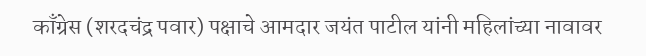काँग्रेस (शरदचंद्र पवार) पक्षाचे आमदार जयंत पाटील यांनी महिलांच्या नावावर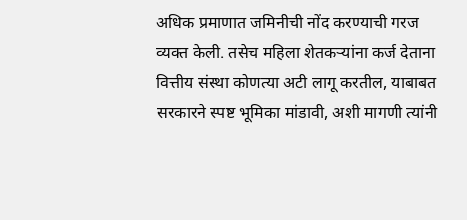अधिक प्रमाणात जमिनीची नोंद करण्याची गरज व्यक्त केली. तसेच महिला शेतकऱ्यांना कर्ज देताना वित्तीय संस्था कोणत्या अटी लागू करतील, याबाबत सरकारने स्पष्ट भूमिका मांडावी, अशी मागणी त्यांनी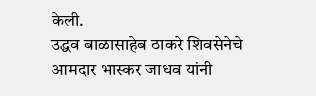केली.
उद्धव बाळासाहेब ठाकरे शिवसेनेचे आमदार भास्कर जाधव यांनी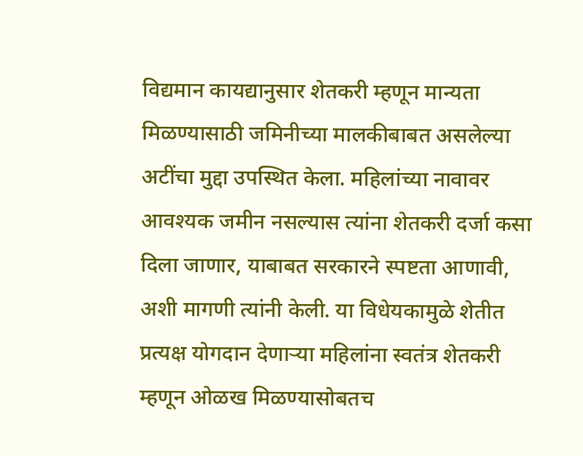विद्यमान कायद्यानुसार शेतकरी म्हणून मान्यता मिळण्यासाठी जमिनीच्या मालकीबाबत असलेल्या अटींचा मुद्दा उपस्थित केला. महिलांच्या नावावर आवश्यक जमीन नसल्यास त्यांना शेतकरी दर्जा कसा दिला जाणार, याबाबत सरकारने स्पष्टता आणावी, अशी मागणी त्यांनी केली. या विधेयकामुळे शेतीत प्रत्यक्ष योगदान देणाऱ्या महिलांना स्वतंत्र शेतकरी म्हणून ओळख मिळण्यासोबतच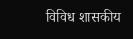विविध शासकीय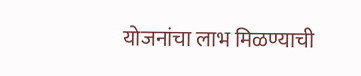योजनांचा लाभ मिळण्याची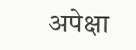अपेक्षा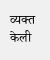व्यक्त केली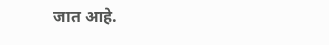जात आहे.